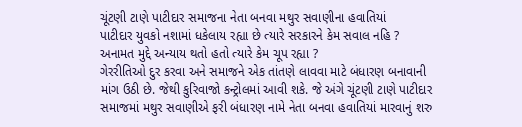ચૂંટણી ટાણે પાટીદાર સમાજના નેતા બનવા મથુર સવાણીના હવાતિયાં
પાટીદાર યુવકો નશામાં ધકેલાય રહ્યા છે ત્યારે સરકારને કેમ સવાલ નહિ ?
અનામત મુદ્દે અન્યાય થતો હતો ત્યારે કેમ ચૂપ રહ્યા ?
ગેરરીતિઓ દુર કરવા અને સમાજને એક તાંતણે લાવવા માટે બંધારણ બનાવાની માંગ ઉઠી છે. જેથી કુરિવાજો કન્ટ્રોલમાં આવી શકે. જે અંગે ચૂંટણી ટાણે પાટીદાર સમાજમાં મથુર સવાણીએ ફરી બંધારણ નામે નેતા બનવા હવાતિયાં મારવાનું શરુ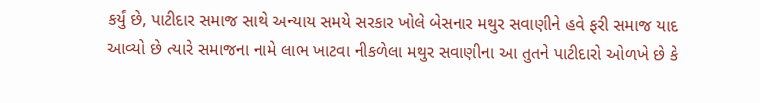કર્યું છે, પાટીદાર સમાજ સાથે અન્યાય સમયે સરકાર ખોલે બેસનાર મથુર સવાણીને હવે ફરી સમાજ યાદ આવ્યો છે ત્યારે સમાજના નામે લાભ ખાટવા નીકળેલા મથુર સવાણીના આ તુતને પાટીદારો ઓળખે છે કે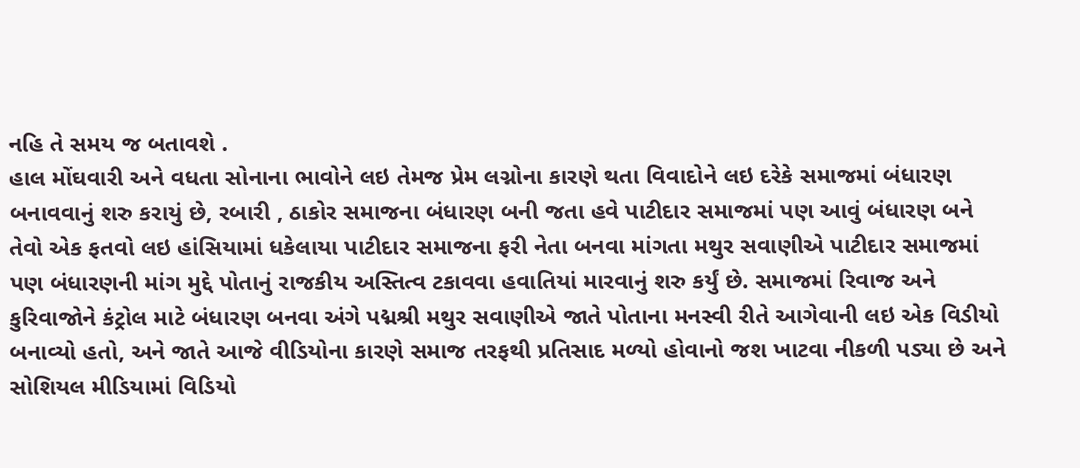નહિ તે સમય જ બતાવશે .
હાલ મોંઘવારી અને વધતા સોનાના ભાવોને લઇ તેમજ પ્રેમ લગ્નોના કારણે થતા વિવાદોને લઇ દરેકે સમાજમાં બંધારણ બનાવવાનું શરુ કરાયું છે, રબારી , ઠાકોર સમાજના બંધારણ બની જતા હવે પાટીદાર સમાજમાં પણ આવું બંધારણ બને તેવો એક ફતવો લઇ હાંસિયામાં ધકેલાયા પાટીદાર સમાજના ફરી નેતા બનવા માંગતા મથુર સવાણીએ પાટીદાર સમાજમાં પણ બંધારણની માંગ મુદ્દે પોતાનું રાજકીય અસ્તિત્વ ટકાવવા હવાતિયાં મારવાનું શરુ કર્યું છે. સમાજમાં રિવાજ અને કુરિવાજોને કંટ્રોલ માટે બંધારણ બનવા અંગે પદ્મશ્રી મથુર સવાણીએ જાતે પોતાના મનસ્વી રીતે આગેવાની લઇ એક વિડીયો બનાવ્યો હતો, અને જાતે આજે વીડિયોના કારણે સમાજ તરફથી પ્રતિસાદ મળ્યો હોવાનો જશ ખાટવા નીકળી પડ્યા છે અને સોશિયલ મીડિયામાં વિડિયો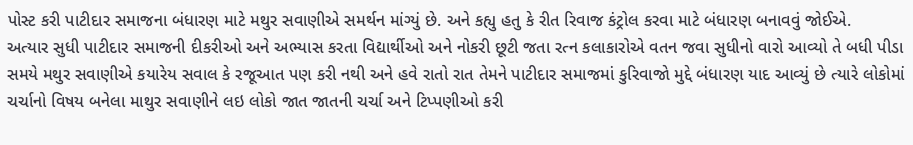પોસ્ટ કરી પાટીદાર સમાજના બંધારણ માટે મથુર સવાણીએ સમર્થન માંગ્યું છે. અને કહ્યુ હતુ કે રીત રિવાજ કંટ્રોલ કરવા માટે બંધારણ બનાવવું જોઈએ.
અત્યાર સુધી પાટીદાર સમાજની દીકરીઓ અને અભ્યાસ કરતા વિદ્યાર્થીઓ અને નોકરી છૂટી જતા રત્ન કલાકારોએ વતન જવા સુધીનો વારો આવ્યો તે બધી પીડા સમયે મથુર સવાણીએ કયારેય સવાલ કે રજૂઆત પણ કરી નથી અને હવે રાતો રાત તેમને પાટીદાર સમાજમાં કુરિવાજો મુદ્દે બંધારણ યાદ આવ્યું છે ત્યારે લોકોમાં ચર્ચાનો વિષય બનેલા માથુર સવાણીને લઇ લોકો જાત જાતની ચર્ચા અને ટિપ્પણીઓ કરી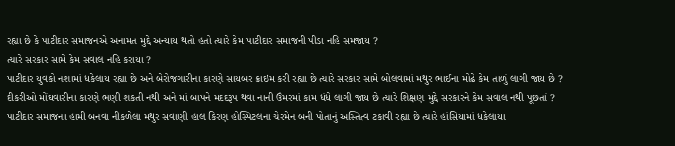રહ્યા છે કે પાટીદાર સમાજનએ અનામત મુદ્દે અન્યાય થતો હતો ત્યારે કેમ પાટીદાર સમાજની પીડા નહિ સમજાય ?
ત્યારે સરકાર સામે કેમ સવાલ નહિ કરાયા ?
પાટીદાર યુવકો નશામાં ધકેલાય રહ્યા છે અને બેરોજગારીના કારણે સાયબર ક્રાઇમ કરી રહ્યા છે ત્યારે સરકાર સામે બોલવામાં મથુર ભાઈના મોઢે કેમ તાળું લાગી જાય છે ?
દીકરીઓ મોંઘવારીના કારણે ભણી શકતી નથી અને માં બાપને મદદરૂપ થવા નાની ઉંમરમાં કામ ધંધે લાગી જાય છે ત્યારે શિક્ષણ મુદ્દે સરકારને કેમ સવાલ નથી પૂછતાં ?
પાટીદાર સમાજના હામી બનવા નીકળેલા મથુર સવાણી હાલ કિરણ હોસ્પિટલના ચેરમેન બની પોતાનું અસ્તિત્વ ટકાવી રહ્યા છે ત્યારે હાંસિયામાં ધકેલાયા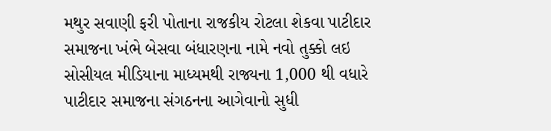મથુર સવાણી ફરી પોતાના રાજકીય રોટલા શેકવા પાટીદાર સમાજના ખંભે બેસવા બંધારણના નામે નવો તુક્કો લઇ સોસીયલ મીડિયાના માધ્યમથી રાજ્યના 1,000 થી વધારે પાટીદાર સમાજના સંગઠનના આગેવાનો સુધી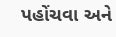પહોંચવા અને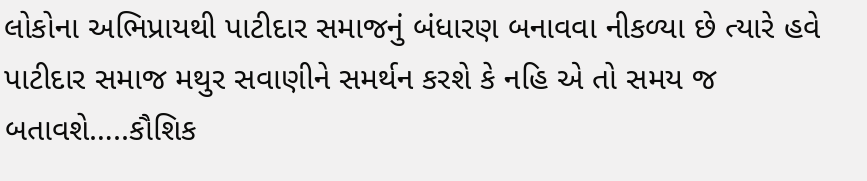લોકોના અભિપ્રાયથી પાટીદાર સમાજનું બંધારણ બનાવવા નીકળ્યા છે ત્યારે હવે પાટીદાર સમાજ મથુર સવાણીને સમર્થન કરશે કે નહિ એ તો સમય જ બતાવશે…..કૌશિક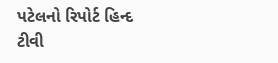પટેલનો રિપોર્ટ હિન્દ ટીવી